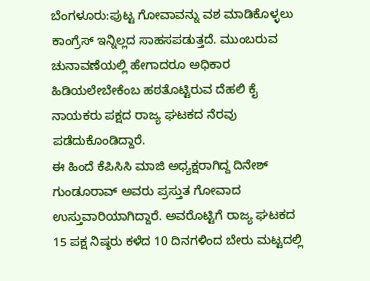ಬೆಂಗಳೂರು:ಪುಟ್ಟ ಗೋವಾವನ್ನು ವಶ ಮಾಡಿಕೊಳ್ಳಲು ಕಾಂಗ್ರೆಸ್ ಇನ್ನಿಲ್ಲದ ಸಾಹಸಪಡುತ್ತದೆ. ಮುಂಬರುವ ಚುನಾವಣೆಯಲ್ಲಿ ಹೇಗಾದರೂ ಅಧಿಕಾರ ಹಿಡಿಯಲೇಬೇಕೆಂಬ ಹಠತೊಟ್ಟಿರುವ ದೆಹಲಿ ಕೈ ನಾಯಕರು ಪಕ್ಷದ ರಾಜ್ಯ ಘಟಕದ ನೆರವು ಪಡೆದುಕೊಂಡಿದ್ದಾರೆ.
ಈ ಹಿಂದೆ ಕೆಪಿಸಿಸಿ ಮಾಜಿ ಅಧ್ಯಕ್ಷರಾಗಿದ್ದ ದಿನೇಶ್ ಗುಂಡೂರಾವ್ ಅವರು ಪ್ರಸ್ತುತ ಗೋವಾದ ಉಸ್ತುವಾರಿಯಾಗಿದ್ದಾರೆ. ಅವರೊಟ್ಟಿಗೆ ರಾಜ್ಯ ಘಟಕದ 15 ಪಕ್ಷ ನಿಷ್ಠರು ಕಳೆದ 10 ದಿನಗಳಿಂದ ಬೇರು ಮಟ್ಟದಲ್ಲಿ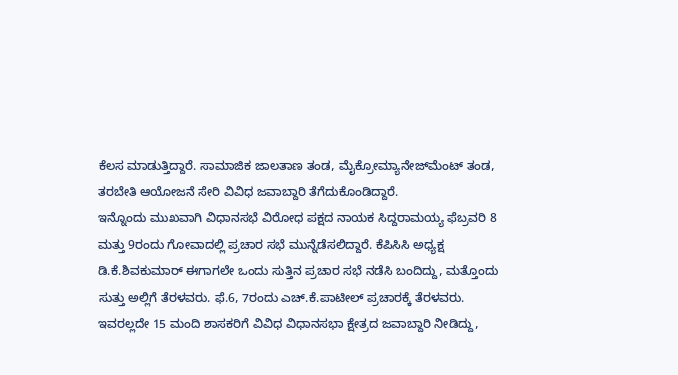ಕೆಲಸ ಮಾಡುತ್ತಿದ್ದಾರೆ. ಸಾಮಾಜಿಕ ಜಾಲತಾಣ ತಂಡ, ಮೈಕ್ರೋಮ್ಯಾನೇಜ್‌ಮೆಂಟ್ ತಂಡ, ತರಬೇತಿ ಆಯೋಜನೆ ಸೇರಿ ವಿವಿಧ ಜವಾಬ್ದಾರಿ ತೆಗೆದುಕೊಂಡಿದ್ದಾರೆ.
ಇನ್ನೊಂದು ಮುಖವಾಗಿ ವಿಧಾನಸಭೆ ವಿರೋಧ ಪಕ್ಷದ ನಾಯಕ ಸಿದ್ದರಾಮಯ್ಯ ಫೆಬ್ರವರಿ 8 ಮತ್ತು 9ರಂದು ಗೋವಾದಲ್ಲಿ ಪ್ರಚಾರ ಸಭೆ ಮುನ್ನೆಡೆಸಲಿದ್ದಾರೆ. ಕೆಪಿಸಿಸಿ ಅಧ್ಯಕ್ಷ ಡಿ.ಕೆ.ಶಿವಕುಮಾರ್ ಈಗಾಗಲೇ ಒಂದು ಸುತ್ತಿನ ಪ್ರಚಾರ ಸಭೆ ನಡೆಸಿ ಬಂದಿದ್ದು, ಮತ್ತೊಂದು ಸುತ್ತು ಅಲ್ಲಿಗೆ ತೆರಳವರು. ಫೆ.6, 7ರಂದು ಎಚ್.ಕೆ.ಪಾಟೀಲ್ ಪ್ರಚಾರಕ್ಕೆ ತೆರಳವರು. ಇವರಲ್ಲದೇ 15 ಮಂದಿ ಶಾಸಕರಿಗೆ ವಿವಿಧ ವಿಧಾನಸಭಾ ಕ್ಷೇತ್ರದ ಜವಾಬ್ದಾರಿ ನೀಡಿದ್ದು,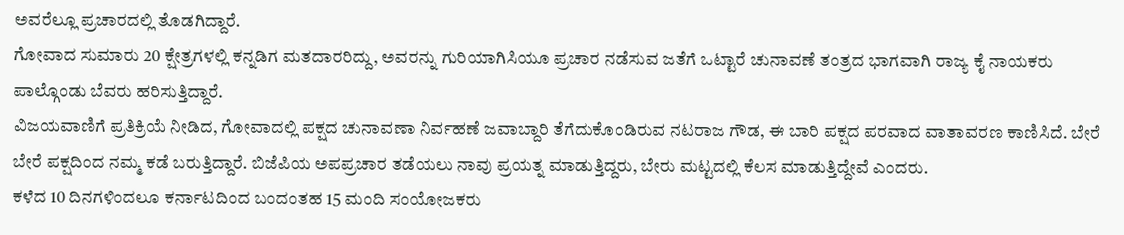ಅವರೆಲ್ಲೂ ಪ್ರಚಾರದಲ್ಲಿ ತೊಡಗಿದ್ದಾರೆ.
ಗೋವಾದ ಸುಮಾರು 20 ಕ್ಷೇತ್ರಗಳಲ್ಲಿ ಕನ್ನಡಿಗ ಮತದಾರರಿದ್ದು, ಅವರನ್ನು ಗುರಿಯಾಗಿಸಿಯೂ ಪ್ರಚಾರ ನಡೆಸುವ ಜತೆಗೆ ಒಟ್ಟಾರೆ ಚುನಾವಣೆ ತಂತ್ರದ ಭಾಗವಾಗಿ ರಾಜ್ಯ ಕೈ ನಾಯಕರು ಪಾಲ್ಗೊಂಡು ಬೆವರು ಹರಿಸುತ್ತಿದ್ದಾರೆ.
ವಿಜಯವಾಣಿಗೆ ಪ್ರತಿಕ್ರಿಯೆ ನೀಡಿದ, ಗೋವಾದಲ್ಲಿ ಪಕ್ಷದ ಚುನಾವಣಾ ನಿರ್ವಹಣೆ ಜವಾಬ್ದಾರಿ ತೆಗೆದುಕೊಂಡಿರುವ ನಟರಾಜ ಗೌಡ, ಈ ಬಾರಿ ಪಕ್ಷದ ಪರವಾದ ವಾತಾವರಣ ಕಾಣಿಸಿದೆ. ಬೇರೆ ಬೇರೆ ಪಕ್ಷದಿಂದ ನಮ್ಮ ಕಡೆ ಬರುತ್ತಿದ್ದಾರೆ. ಬಿಜೆಪಿಯ ಅಪಪ್ರಚಾರ ತಡೆಯಲು ನಾವು ಪ್ರಯತ್ನ ಮಾಡುತ್ತಿದ್ದರು, ಬೇರು ಮಟ್ಟದಲ್ಲಿ ಕೆಲಸ ಮಾಡುತ್ತಿದ್ದೇವೆ ಎಂದರು.
ಕಳೆದ 10 ದಿನಗಳಿಂದಲೂ ಕರ್ನಾಟದಿಂದ ಬಂದಂತಹ 15 ಮಂದಿ ಸಂಯೋಜಕರು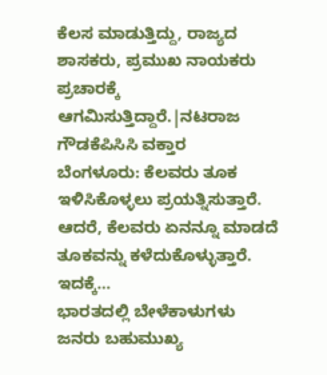ಕೆಲಸ ಮಾಡುತ್ತಿದ್ದು, ರಾಜ್ಯದ ಶಾಸಕರು, ಪ್ರಮುಖ ನಾಯಕರು ಪ್ರಚಾರಕ್ಕೆ ಆಗಮಿಸುತ್ತಿದ್ದಾರೆ.|ನಟರಾಜ ಗೌಡಕೆಪಿಸಿಸಿ ವಕ್ತಾರ
ಬೆಂಗಳೂರು: ಕೆಲವರು ತೂಕ ಇಳಿಸಿಕೊಳ್ಳಲು ಪ್ರಯತ್ನಿಸುತ್ತಾರೆ. ಆದರೆ, ಕೆಲವರು ಏನನ್ನೂ ಮಾಡದೆ ತೂಕವನ್ನು ಕಳೆದುಕೊಳ್ಳುತ್ತಾರೆ. ಇದಕ್ಕೆ…
ಭಾರತದಲ್ಲಿ ಬೇಳೆಕಾಳುಗಳು ಜನರು ಬಹುಮುಖ್ಯ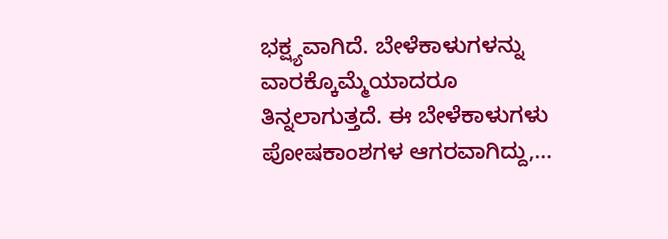ಭಕ್ಷ್ಯವಾಗಿದೆ. ಬೇಳೆಕಾಳುಗಳನ್ನು ವಾರಕ್ಕೊಮ್ಮೆಯಾದರೂ ತಿನ್ನಲಾಗುತ್ತದೆ. ಈ ಬೇಳೆಕಾಳುಗಳು ಪೋಷಕಾಂಶಗಳ ಆಗರವಾಗಿದ್ದು,…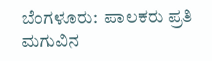ಬೆಂಗಳೂರು:  ಪಾಲಕರು ಪ್ರತಿ ಮಗುವಿನ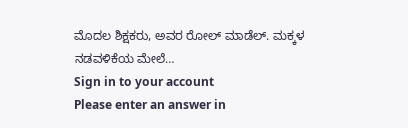ಮೊದಲ ಶಿಕ್ಷಕರು, ಅವರ ರೋಲ್ ಮಾಡೆಲ್. ಮಕ್ಕಳ ನಡವಳಿಕೆಯ ಮೇಲೆ…
Sign in to your account
Please enter an answer in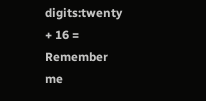digits:twenty + 16 =
Remember me